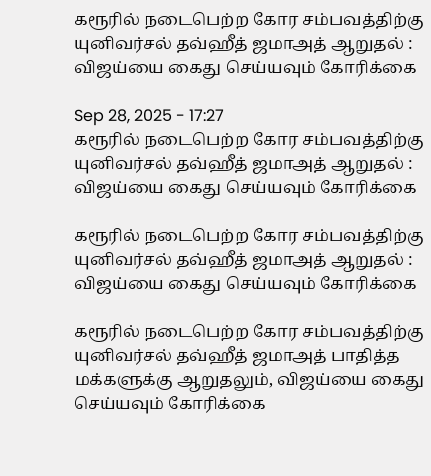கரூரில் நடைபெற்ற கோர சம்பவத்திற்கு யுனிவர்சல் தவ்ஹீத் ஜமாஅத் ஆறுதல் : விஜய்யை கைது செய்யவும் கோரிக்கை

Sep 28, 2025 - 17:27
கரூரில் நடைபெற்ற கோர சம்பவத்திற்கு யுனிவர்சல் தவ்ஹீத் ஜமாஅத் ஆறுதல் : விஜய்யை கைது செய்யவும் கோரிக்கை

கரூரில் நடைபெற்ற கோர சம்பவத்திற்கு யுனிவர்சல் தவ்ஹீத் ஜமாஅத் ஆறுதல் : விஜய்யை கைது செய்யவும் கோரிக்கை

கரூரில் நடைபெற்ற கோர சம்பவத்திற்கு யுனிவர்சல் தவ்ஹீத் ஜமாஅத் பாதித்த மக்களுக்கு ஆறுதலும், விஜய்யை கைது செய்யவும் கோரிக்கை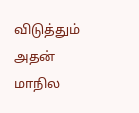விடுத்தும் அதன் மாநில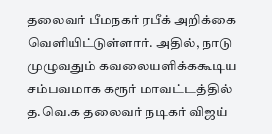தலைவர் பீமநகர் ரபீக் அறிக்கை வெளியிட்டுள்ளார். அதில், நாடு முழுவதும் கவலையளிக்ககூடிய சம்பவமாக கரூர் மாவட்டத்தில் த.வெ.க தலைவர் நடிகர் விஜய்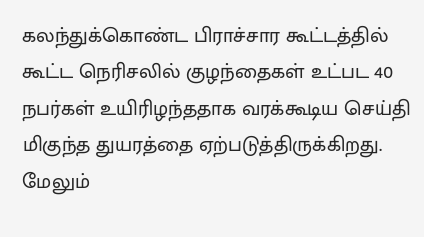கலந்துக்கொண்ட பிராச்சார கூட்டத்தில் கூட்ட நெரிசலில் குழந்தைகள் உட்பட 40 நபர்கள் உயிரிழந்ததாக வரக்கூடிய செய்தி மிகுந்த துயரத்தை ஏற்படுத்திருக்கிறது. மேலும்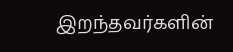இறந்தவர்களின்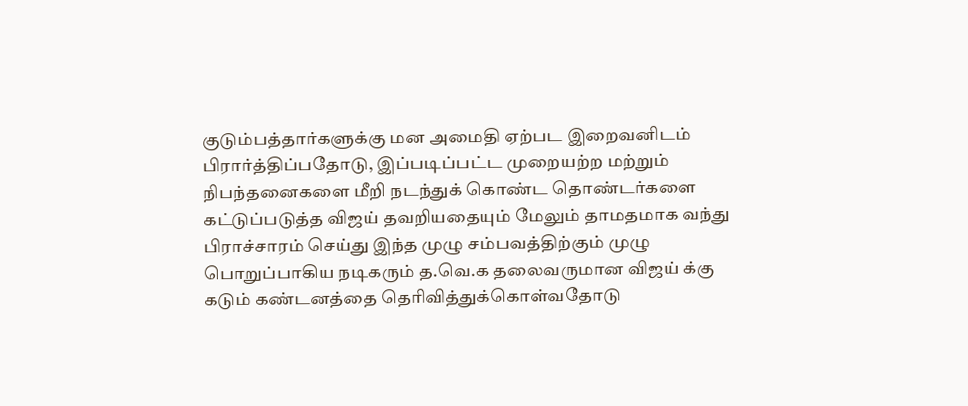குடும்பத்தார்களுக்கு மன அமைதி ஏற்பட இறைவனிடம் பிரார்த்திப்பதோடு, இப்படிப்பட்ட முறையற்ற மற்றும் நிபந்தனைகளை மீறி நடந்துக் கொண்ட தொண்டர்களை கட்டுப்படுத்த விஜய் தவறியதையும் மேலும் தாமதமாக வந்து பிராச்சாரம் செய்து இந்த முழு சம்பவத்திற்கும் முழு பொறுப்பாகிய நடிகரும் த.வெ.க தலைவருமான விஜய் க்கு கடும் கண்டனத்தை தெரிவித்துக்கொள்வதோடு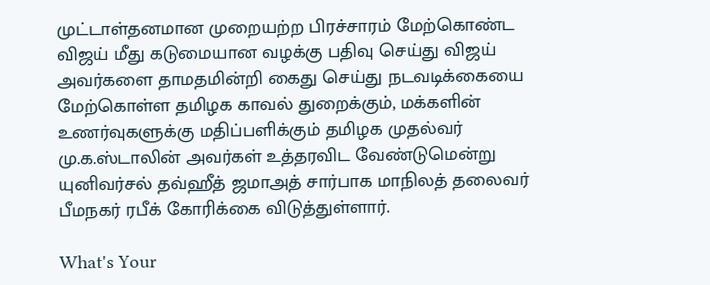முட்டாள்தனமான முறையற்ற பிரச்சாரம் மேற்கொண்ட விஜய் மீது கடுமையான வழக்கு பதிவு செய்து விஜய் அவர்களை தாமதமின்றி கைது செய்து நடவடிக்கையை மேற்கொள்ள தமிழக காவல் துறைக்கும், மக்களின் உணர்வுகளுக்கு மதிப்பளிக்கும் தமிழக முதல்வர் மு.க.ஸ்டாலின் அவர்கள் உத்தரவிட வேண்டுமென்று யுனிவர்சல் தவ்ஹீத் ஜமாஅத் சார்பாக மாநிலத் தலைவர் பீமநகர் ரபீக் கோரிக்கை விடுத்துள்ளார்.

What's Your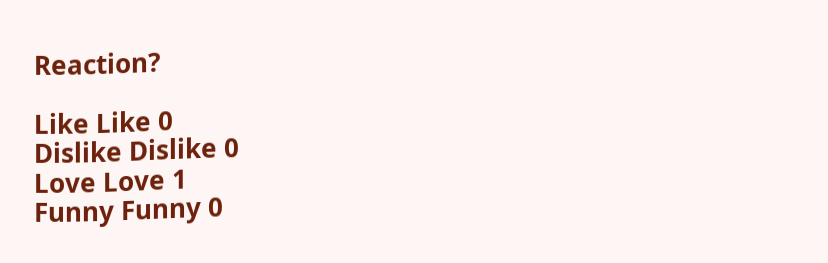Reaction?

Like Like 0
Dislike Dislike 0
Love Love 1
Funny Funny 0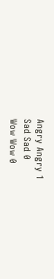Angry Angry 1
Sad Sad 0
Wow Wow 0